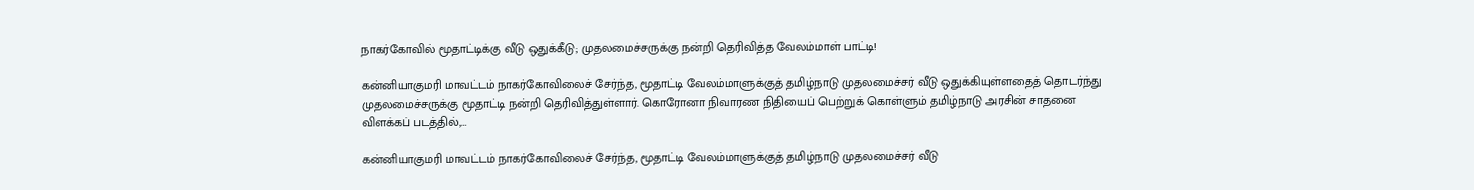நாகர்கோவில் மூதாட்டிக்கு வீடு ஒதுக்கீடு; முதலமைச்சருக்கு நன்றி தெரிவித்த வேலம்மாள் பாட்டி!

கன்னியாகுமரி மாவட்டம் நாகர்கோவிலைச் சேர்ந்த, மூதாட்டி வேலம்மாளுக்குத் தமிழ்நாடு முதலமைச்சர் வீடு ஒதுக்கியுள்ளதைத் தொடர்ந்து முதலமைச்சருக்கு மூதாட்டி நன்றி தெரிவித்துள்ளார். கொரோனா நிவாரண நிதியைப் பெற்றுக் கொள்ளும் தமிழ்நாடு அரசின் சாதனை விளக்கப் படத்தில்,…

கன்னியாகுமரி மாவட்டம் நாகர்கோவிலைச் சேர்ந்த, மூதாட்டி வேலம்மாளுக்குத் தமிழ்நாடு முதலமைச்சர் வீடு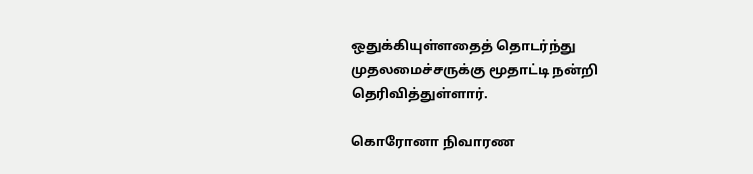ஒதுக்கியுள்ளதைத் தொடர்ந்து முதலமைச்சருக்கு மூதாட்டி நன்றி தெரிவித்துள்ளார்.

கொரோனா நிவாரண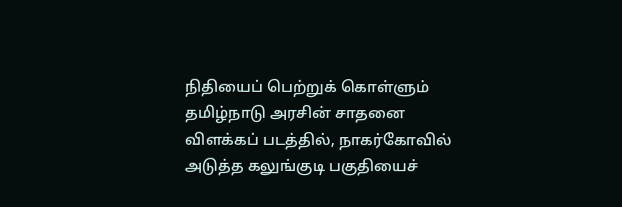நிதியைப் பெற்றுக் கொள்ளும் தமிழ்நாடு அரசின் சாதனை விளக்கப் படத்தில், நாகர்கோவில் அடுத்த கலுங்குடி பகுதியைச்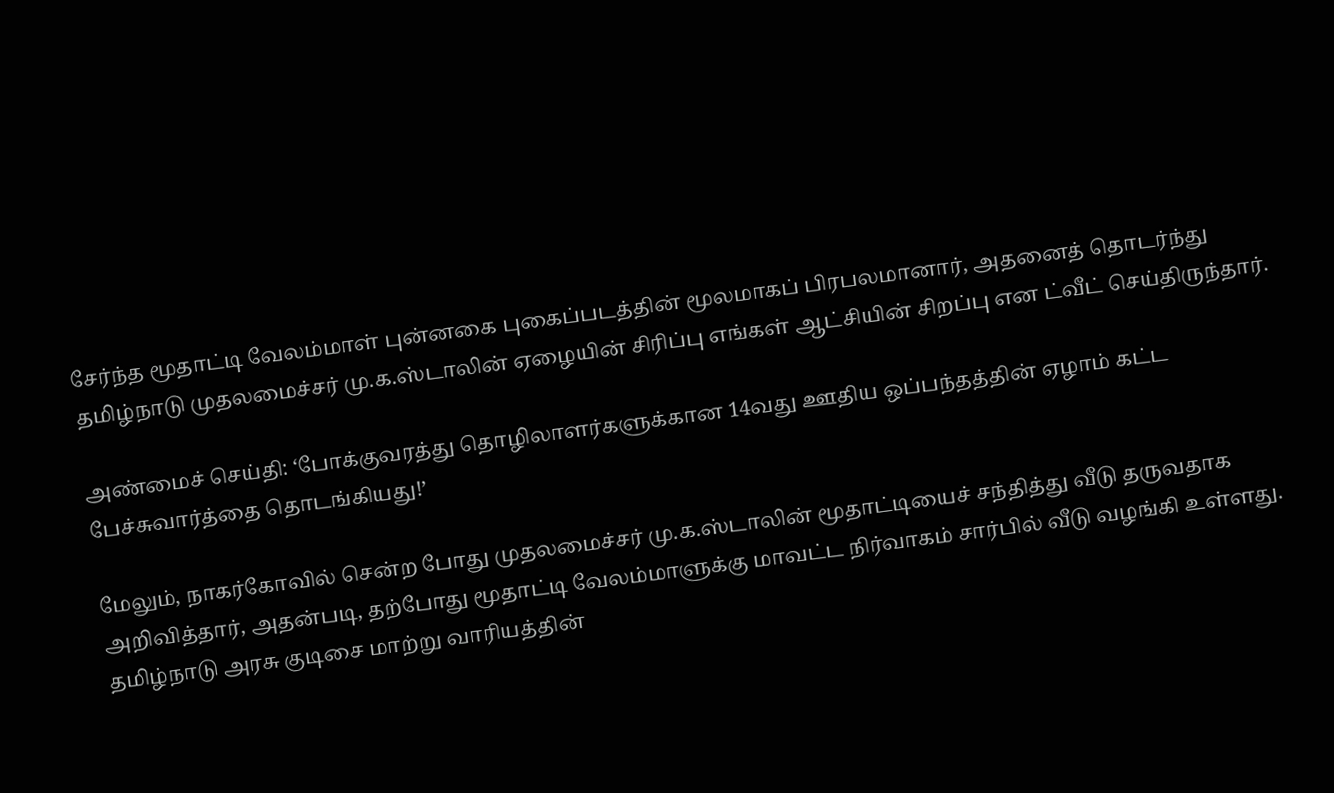சேர்ந்த மூதாட்டி வேலம்மாள் புன்னகை புகைப்படத்தின் மூலமாகப் பிரபலமானார், அதனைத் தொடர்ந்து தமிழ்நாடு முதலமைச்சர் மு.க.ஸ்டாலின் ஏழையின் சிரிப்பு எங்கள் ஆட்சியின் சிறப்பு என ட்வீட் செய்திருந்தார்.

அண்மைச் செய்தி: ‘போக்குவரத்து தொழிலாளர்களுக்கான 14வது ஊதிய ஒப்பந்தத்தின் ஏழாம் கட்ட பேச்சுவார்த்தை தொடங்கியது!’

மேலும், நாகர்கோவில் சென்ற போது முதலமைச்சர் மு.க.ஸ்டாலின் மூதாட்டியைச் சந்தித்து வீடு தருவதாக அறிவித்தார், அதன்படி, தற்போது மூதாட்டி வேலம்மாளுக்கு மாவட்ட நிர்வாகம் சார்பில் வீடு வழங்கி உள்ளது. தமிழ்நாடு அரசு குடிசை மாற்று வாரியத்தின்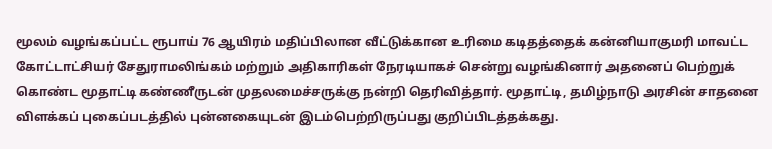மூலம் வழங்கப்பட்ட ரூபாய் 76 ஆயிரம் மதிப்பிலான வீட்டுக்கான உரிமை கடிதத்தைக் கன்னியாகுமரி மாவட்ட கோட்டாட்சியர் சேதுராமலிங்கம் மற்றும் அதிகாரிகள் நேரடியாகச் சென்று வழங்கினார் அதனைப் பெற்றுக் கொண்ட மூதாட்டி கண்ணீருடன் முதலமைச்சருக்கு நன்றி தெரிவித்தார். மூதாட்டி, தமிழ்நாடு அரசின் சாதனை விளக்கப் புகைப்படத்தில் புன்னகையுடன் இடம்பெற்றிருப்பது குறிப்பிடத்தக்கது.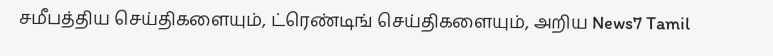சமீபத்திய செய்திகளையும், ட்ரெண்டிங் செய்திகளையும், அறிய News7 Tamil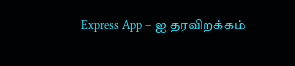Express App – ஐ தரவிறக்கம்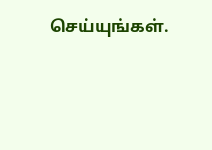செய்யுங்கள்.